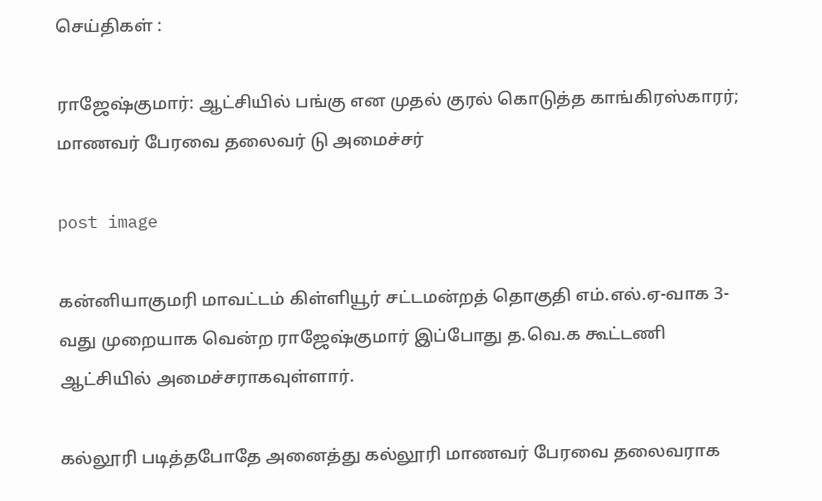செய்திகள் :

ராஜேஷ்குமார்: ஆட்சியில் பங்கு என முதல் குரல் கொடுத்த காங்கிரஸ்காரர்; மாணவர் பேரவை தலைவர் டு அமைச்சர்

post image

கன்னியாகுமரி மாவட்டம் கிள்ளியூர் சட்டமன்றத் தொகுதி எம்.எல்.ஏ-வாக 3-வது முறையாக வென்ற ராஜேஷ்குமார் இப்போது த.வெ.க கூட்டணி ஆட்சியில் அமைச்சராகவுள்ளார்.

கல்லூரி படித்தபோதே அனைத்து கல்லூரி மாணவர் பேரவை தலைவராக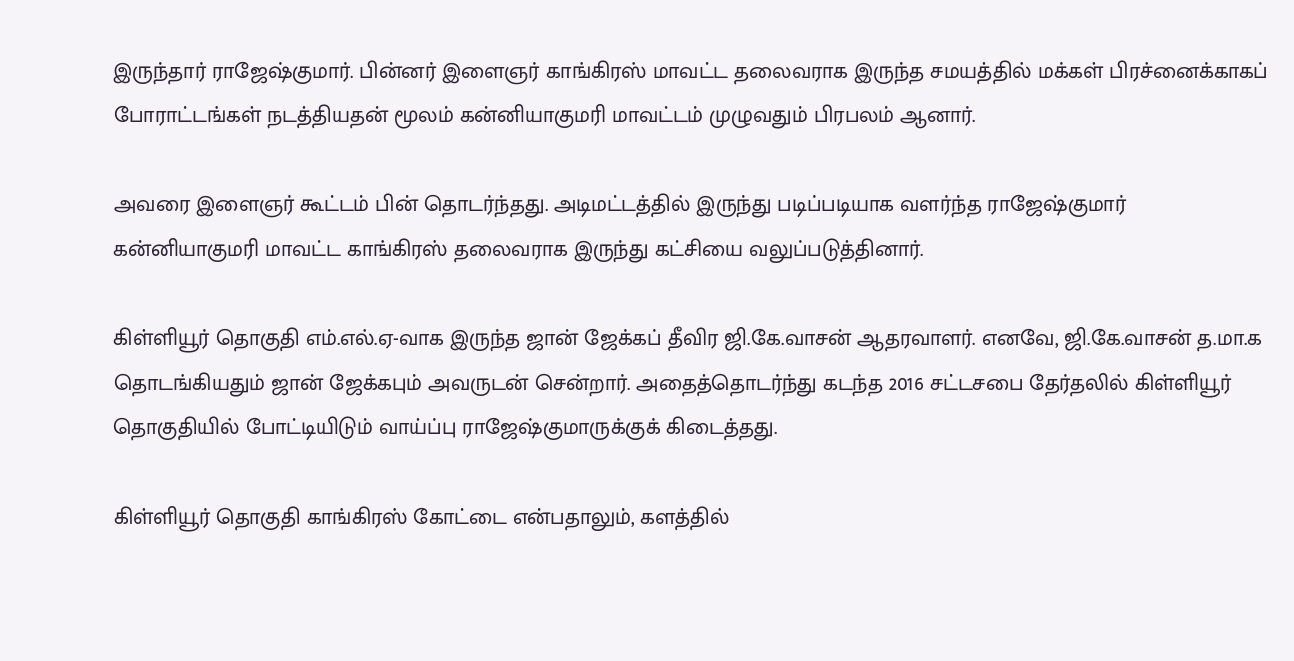இருந்தார் ராஜேஷ்குமார். பின்னர் இளைஞர் காங்கிரஸ் மாவட்ட தலைவராக இருந்த சமயத்தில் மக்கள் பிரச்னைக்காகப் போராட்டங்கள் நடத்தியதன் மூலம் கன்னியாகுமரி மாவட்டம் முழுவதும் பிரபலம் ஆனார்.

அவரை இளைஞர் கூட்டம் பின் தொடர்ந்தது. அடிமட்டத்தில் இருந்து படிப்படியாக வளர்ந்த ராஜேஷ்குமார் கன்னியாகுமரி மாவட்ட காங்கிரஸ் தலைவராக இருந்து கட்சியை வலுப்படுத்தினார்.

கிள்ளியூர் தொகுதி எம்.எல்.ஏ-வாக இருந்த ஜான் ஜேக்கப் தீவிர ஜி.கே.வாசன் ஆதரவாளர். எனவே, ஜி.கே.வாசன் த.மா.க தொடங்கியதும் ஜான் ஜேக்கபும் அவருடன் சென்றார். அதைத்தொடர்ந்து கடந்த 2016 சட்டசபை தேர்தலில் கிள்ளியூர் தொகுதியில் போட்டியிடும் வாய்ப்பு ராஜேஷ்குமாருக்குக் கிடைத்தது.

கிள்ளியூர் தொகுதி காங்கிரஸ் கோட்டை என்பதாலும், களத்தில்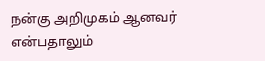நன்கு அறிமுகம் ஆனவர் என்பதாலும்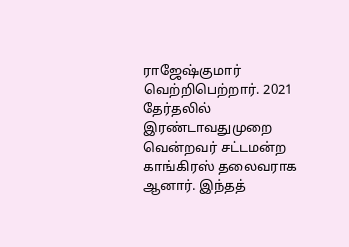ராஜேஷ்குமார் வெற்றிபெற்றார். 2021 தேர்தலில் இரண்டாவதுமுறை வென்றவர் சட்டமன்ற காங்கிரஸ் தலைவராக ஆனார். இந்தத்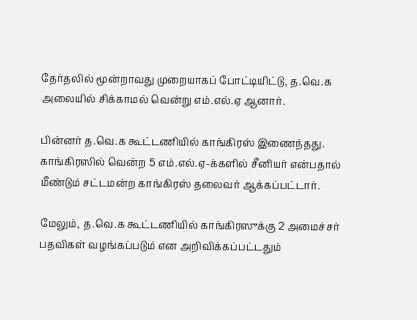தேர்தலில் மூன்றாவது முறையாகப் போட்டியிட்டு, த.வெ.க அலையில் சிக்காமல் வென்று எம்.எல்.ஏ ஆனார்.

பின்னர் த.வெ.க கூட்டணியில் காங்கிரஸ் இணைந்தது. காங்கிரஸில் வென்ற 5 எம்.எல்.ஏ-க்களில் சீனியர் என்பதால் மீண்டும் சட்டமன்ற காங்கிரஸ் தலைவர் ஆக்கப்பட்டார்.

மேலும், த.வெ.க கூட்டணியில் காங்கிரஸுக்கு 2 அமைச்சர் பதவிகள் வழங்கப்படும் என அறிவிக்கப்பட்டதும்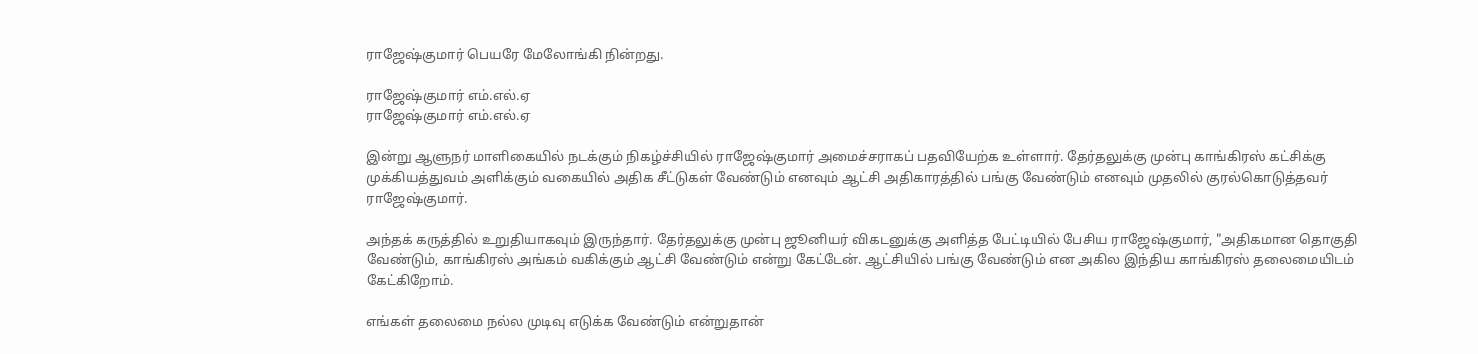ராஜேஷ்குமார் பெயரே மேலோங்கி நின்றது.

ராஜேஷ்குமார் எம்.எல்.ஏ
ராஜேஷ்குமார் எம்.எல்.ஏ

இன்று ஆளுநர் மாளிகையில் நடக்கும் நிகழ்ச்சியில் ராஜேஷ்குமார் அமைச்சராகப் பதவியேற்க உள்ளார். தேர்தலுக்கு முன்பு காங்கிரஸ் கட்சிக்கு முக்கியத்துவம் அளிக்கும் வகையில் அதிக சீட்டுகள் வேண்டும் எனவும் ஆட்சி அதிகாரத்தில் பங்கு வேண்டும் எனவும் முதலில் குரல்கொடுத்தவர் ராஜேஷ்குமார்.

அந்தக் கருத்தில் உறுதியாகவும் இருந்தார். தேர்தலுக்கு முன்பு ஜூனியர் விகடனுக்கு அளித்த பேட்டியில் பேசிய ராஜேஷ்குமார், "அதிகமான தொகுதி வேண்டும், காங்கிரஸ் அங்கம் வகிக்கும் ஆட்சி வேண்டும் என்று கேட்டேன். ஆட்சியில் பங்கு வேண்டும் என அகில இந்திய காங்கிரஸ் தலைமையிடம் கேட்கிறோம்.

எங்கள் தலைமை நல்ல முடிவு எடுக்க வேண்டும் என்றுதான்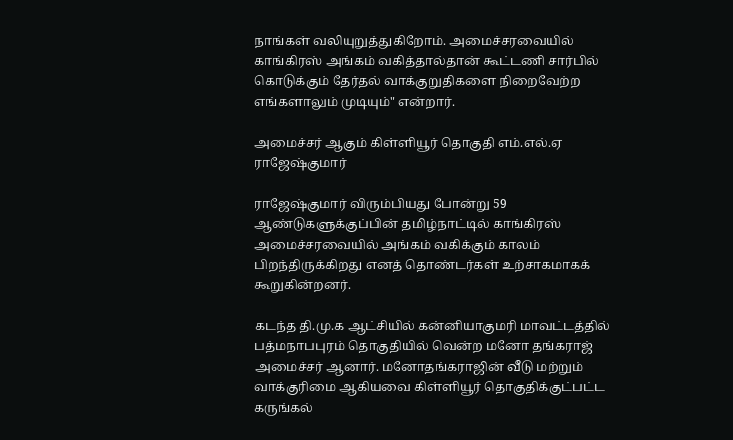நாங்கள் வலியுறுத்துகிறோம். அமைச்சரவையில் காங்கிரஸ் அங்கம் வகித்தால்தான் கூட்டணி சார்பில் கொடுக்கும் தேர்தல் வாக்குறுதிகளை நிறைவேற்ற எங்களாலும் முடியும்" என்றார்.

அமைச்சர் ஆகும் கிள்ளியூர் தொகுதி எம்.எல்.ஏ ராஜேஷ்குமார்

ராஜேஷ்குமார் விரும்பியது போன்று 59 ஆண்டுகளுக்குப்பின் தமிழ்நாட்டில் காங்கிரஸ் அமைச்சரவையில் அங்கம் வகிக்கும் காலம் பிறந்திருக்கிறது எனத் தொண்டர்கள் உற்சாகமாகக் கூறுகின்றனர்.

கடந்த தி.மு.க ஆட்சியில் கன்னியாகுமரி மாவட்டத்தில் பத்மநாபபுரம் தொகுதியில் வென்ற மனோ தங்கராஜ் அமைச்சர் ஆனார். மனோதங்கராஜின் வீடு மற்றும் வாக்குரிமை ஆகியவை கிள்ளியூர் தொகுதிக்குட்பட்ட கருங்கல்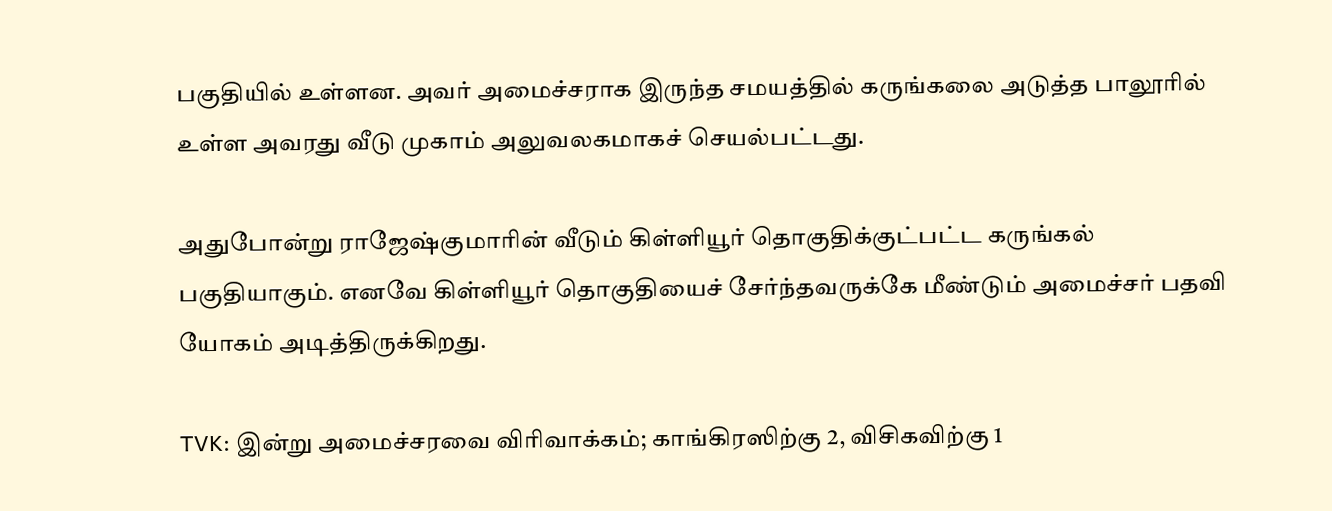பகுதியில் உள்ளன. அவர் அமைச்சராக இருந்த சமயத்தில் கருங்கலை அடுத்த பாலூரில் உள்ள அவரது வீடு முகாம் அலுவலகமாகச் செயல்பட்டது.

அதுபோன்று ராஜேஷ்குமாரின் வீடும் கிள்ளியூர் தொகுதிக்குட்பட்ட கருங்கல் பகுதியாகும். எனவே கிள்ளியூர் தொகுதியைச் சேர்ந்தவருக்கே மீண்டும் அமைச்சர் பதவி யோகம் அடித்திருக்கிறது.

TVK: இன்று அமைச்சரவை விரிவாக்கம்; காங்கிரஸிற்கு 2, விசிகவிற்கு 1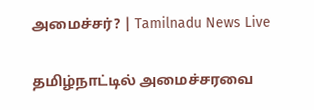அமைச்சர்? | Tamilnadu News Live

தமிழ்நாட்டில் அமைச்சரவை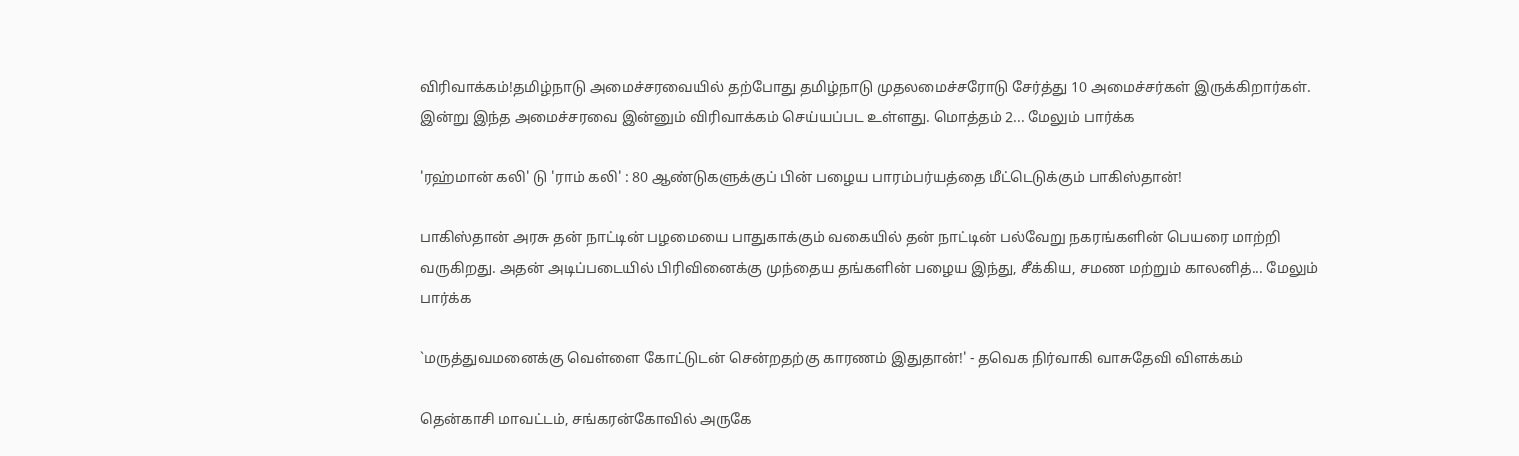விரிவாக்கம்!தமிழ்நாடு அமைச்சரவையில் தற்போது தமிழ்நாடு முதலமைச்சரோடு சேர்த்து 10 அமைச்சர்கள் இருக்கிறார்கள். இன்று இந்த அமைச்சரவை இன்னும் விரிவாக்கம் செய்யப்பட உள்ளது. மொத்தம் 2... மேலும் பார்க்க

'ரஹ்மான் கலி' டு 'ராம் கலி' : 80 ஆண்டுகளுக்குப் பின் பழைய பாரம்பர்யத்தை மீட்டெடுக்கும் பாகிஸ்தான்!

பாகிஸ்தான் அரசு தன் நாட்டின் பழமையை பாதுகாக்கும் வகையில் தன் நாட்டின் பல்வேறு நகரங்களின் பெயரை மாற்றி வருகிறது. அதன் அடிப்படையில் பிரிவினைக்கு முந்தைய தங்களின் பழைய இந்து, சீக்கிய, சமண மற்றும் காலனித்... மேலும் பார்க்க

`மருத்துவமனைக்கு வெள்ளை கோட்டுடன் சென்றதற்கு காரணம் இதுதான்!' - தவெக நிர்வாகி வாசுதேவி விளக்கம்

தென்காசி மாவட்டம், சங்கரன்கோவில் அருகே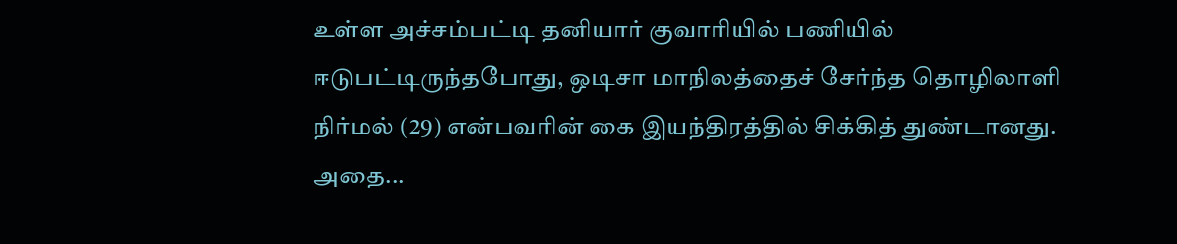உள்ள அச்சம்பட்டி தனியார் குவாரியில் பணியில் ஈடுபட்டிருந்தபோது, ஒடிசா மாநிலத்தைச் சேர்ந்த தொழிலாளி நிர்மல் (29) என்பவரின் கை இயந்திரத்தில் சிக்கித் துண்டானது. அதை...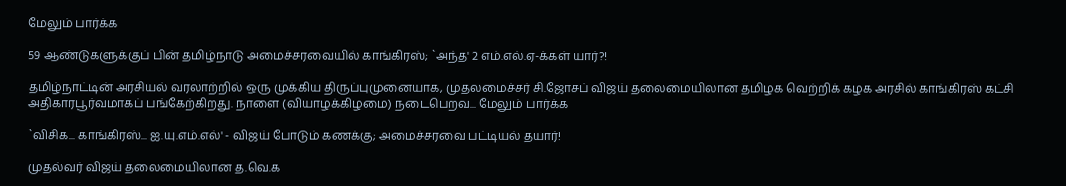மேலும் பார்க்க

59 ஆண்டுகளுக்குப் பின் தமிழ்நாடு அமைச்சரவையில் காங்கிரஸ்; `அந்த' 2 எம்.எல்.ஏ-க்கள் யார்?!

தமிழ்நாட்டின் அரசியல் வரலாற்றில் ஒரு முக்கிய திருப்புமுனையாக, முதலமைச்சர் சி.ஜோசப் விஜய் தலைமையிலான தமிழக வெற்றிக் கழக அரசில் காங்கிரஸ் கட்சி அதிகாரபூர்வமாகப் பங்கேற்கிறது. நாளை (வியாழக்கிழமை) நடைபெறவ... மேலும் பார்க்க

`விசிக... காங்கிரஸ்... ஐ.யு.எம்.எல்' - விஜய் போடும் கணக்கு; அமைச்சரவை பட்டியல் தயார்!

முதல்வர் விஜய் தலைமையிலான த.வெ.க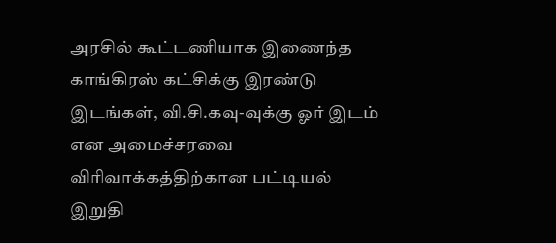அரசில் கூட்டணியாக இணைந்த காங்கிரஸ் கட்சிக்கு இரண்டு இடங்கள், வி.சி.கவு-வுக்கு ஓர் இடம் என அமைச்சரவை விரிவாக்கத்திற்கான பட்டியல் இறுதி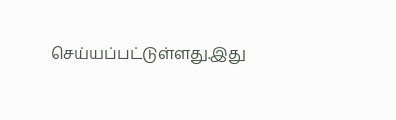செய்யப்பட்டுள்ளது.இது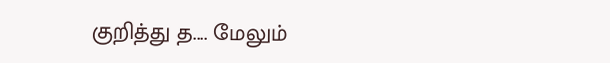குறித்து த.... மேலும்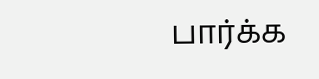பார்க்க